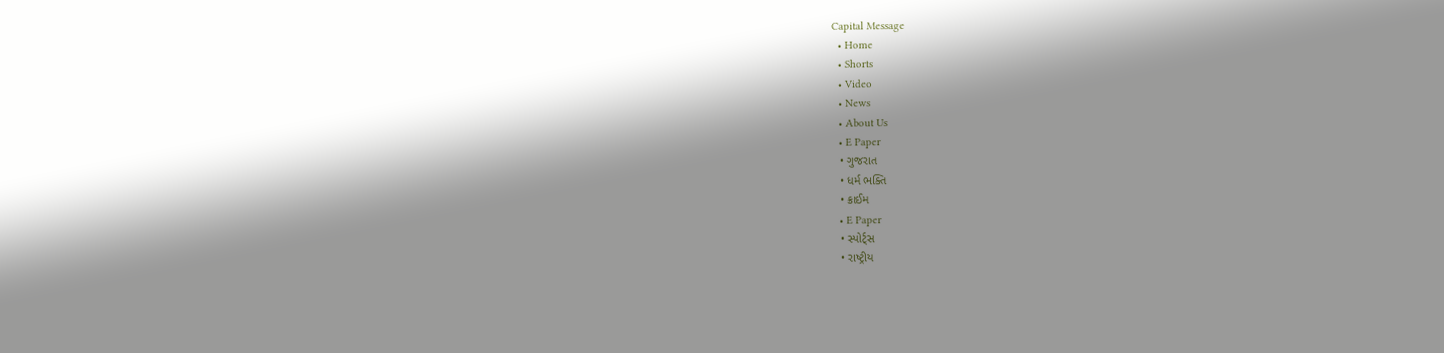Capital Message
  • Home
  • Shorts
  • Video
  • News
  • About Us
  • E Paper
  • ગુજરાત
  • ધર્મ ભક્તિ
  • ક્રાઈમ
  • E Paper
  • સ્પોર્ટ્સ
  • રાષ્ટ્રીય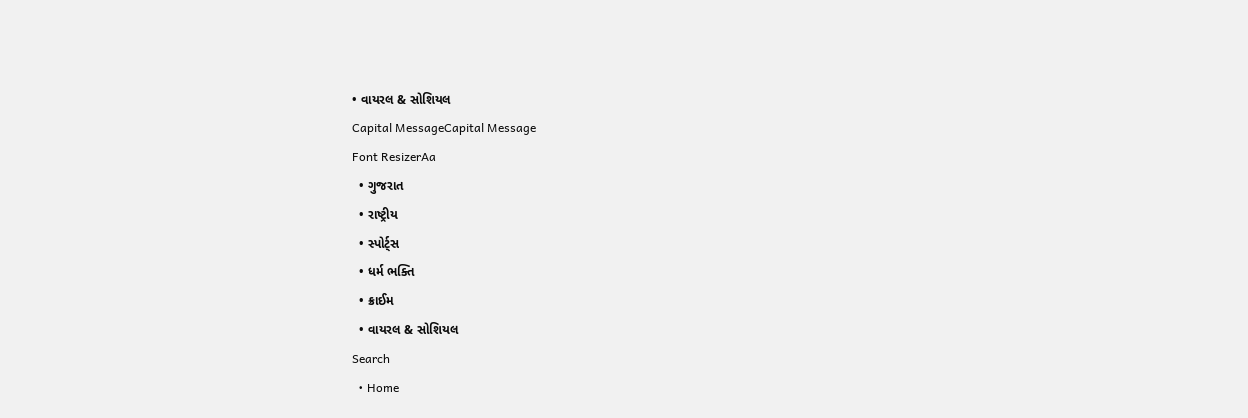• વાયરલ & સોશિયલ
Capital MessageCapital Message
Font ResizerAa
  • ગુજરાત
  • રાષ્ટ્રીય
  • સ્પોર્ટ્સ
  • ધર્મ ભક્તિ
  • ક્રાઈમ
  • વાયરલ & સોશિયલ
Search
  • Home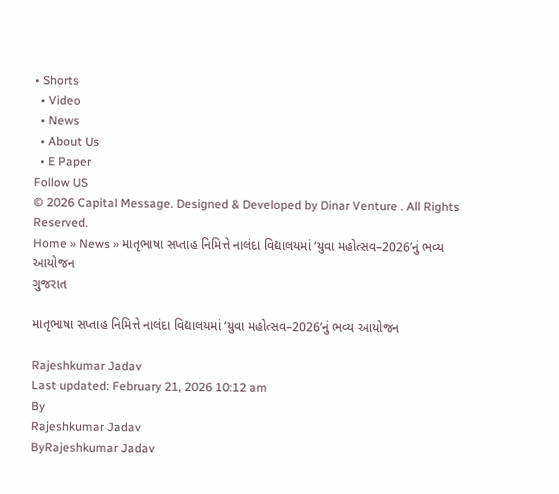• Shorts
  • Video
  • News
  • About Us
  • E Paper
Follow US
© 2026 Capital Message. Designed & Developed by Dinar Venture . All Rights Reserved.
Home » News » માતૃભાષા સપ્તાહ નિમિત્તે નાલંદા વિદ્યાલયમાં ‘યુવા મહોત્સવ–2026’નું ભવ્ય આયોજન
ગુજરાત

માતૃભાષા સપ્તાહ નિમિત્તે નાલંદા વિદ્યાલયમાં ‘યુવા મહોત્સવ–2026’નું ભવ્ય આયોજન

Rajeshkumar Jadav
Last updated: February 21, 2026 10:12 am
By
Rajeshkumar Jadav
ByRajeshkumar Jadav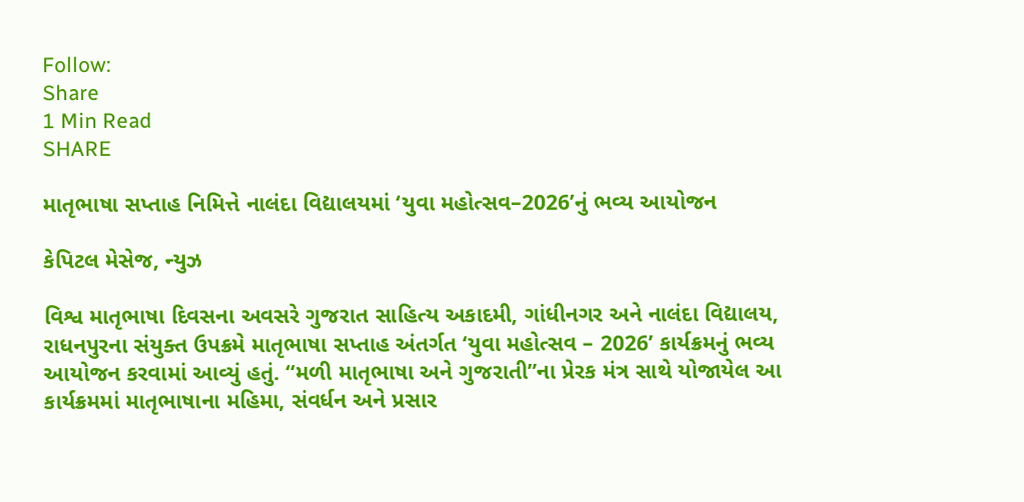Follow:
Share
1 Min Read
SHARE

માતૃભાષા સપ્તાહ નિમિત્તે નાલંદા વિદ્યાલયમાં ‘યુવા મહોત્સવ–2026’નું ભવ્ય આયોજન

કેપિટલ મેસેજ, ન્યુઝ

વિશ્વ માતૃભાષા દિવસના અવસરે ગુજરાત સાહિત્ય અકાદમી, ગાંધીનગર અને નાલંદા વિદ્યાલય, રાધનપુરના સંયુક્ત ઉપક્રમે માતૃભાષા સપ્તાહ અંતર્ગત ‘યુવા મહોત્સવ – 2026’ કાર્યક્રમનું ભવ્ય આયોજન કરવામાં આવ્યું હતું. “મળી માતૃભાષા અને ગુજરાતી”ના પ્રેરક મંત્ર સાથે યોજાયેલ આ કાર્યક્રમમાં માતૃભાષાના મહિમા, સંવર્ધન અને પ્રસાર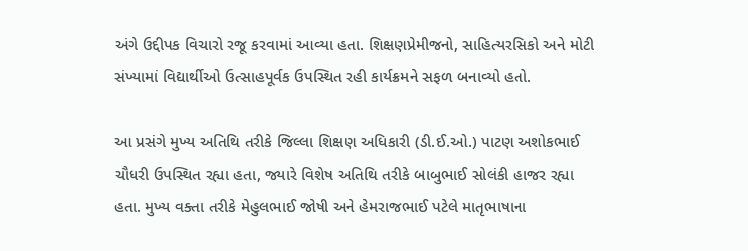અંગે ઉદ્દીપક વિચારો રજૂ કરવામાં આવ્યા હતા. શિક્ષણપ્રેમીજનો, સાહિત્યરસિકો અને મોટી સંખ્યામાં વિદ્યાર્થીઓ ઉત્સાહપૂર્વક ઉપસ્થિત રહી કાર્યક્રમને સફળ બનાવ્યો હતો.

આ પ્રસંગે મુખ્ય અતિથિ તરીકે જિલ્લા શિક્ષણ અધિકારી (ડી.ઈ.ઓ.) પાટણ અશોકભાઈ ચૌધરી ઉપસ્થિત રહ્યા હતા, જ્યારે વિશેષ અતિથિ તરીકે બાબુભાઈ સોલંકી હાજર રહ્યા હતા. મુખ્ય વક્તા તરીકે મેહુલભાઈ જોષી અને હેમરાજભાઈ પટેલે માતૃભાષાના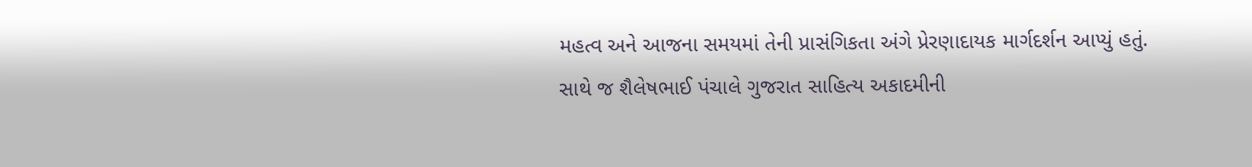મહત્વ અને આજના સમયમાં તેની પ્રાસંગિકતા અંગે પ્રેરણાદાયક માર્ગદર્શન આપ્યું હતું. સાથે જ શૈલેષભાઈ પંચાલે ગુજરાત સાહિત્ય અકાદમીની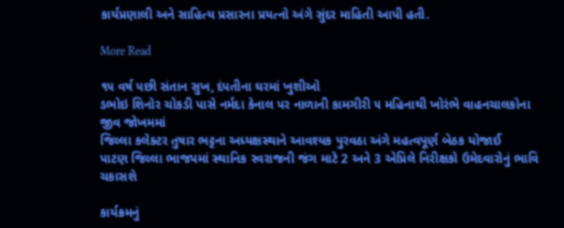કાર્યપ્રણાલી અને સાહિત્ય પ્રસારના પ્રયત્નો અંગે સુંદર માહિતી આપી હતી.

More Read

૧૫ વર્ષ પછી સંતાન સુખ, દંપતીના ઘરમાં ખુશીઓ
ડભોઇ શિનોર ચોકડી પાસે નર્મદા કેનાલ પર નાળાની કામગીરી ૫ મહિનાથી ખોરંભે વાહનચાલકોના જીવ જોખમમાં
જિલ્લા કલેક્ટર તુષાર ભટ્ટના અધ્યક્ષસ્થાને આવશ્યક પુરવઠા અંગે મહત્વપૂર્ણ બેઠક યોજાઈ
પાટણ જિલ્લા ભાજપમાં સ્થાનિક સ્વરાજની જંગ માટે 2 અને 3 એપ્રિલે નિરીક્ષકો ઉમેદવારોનું ભાવિ ચકાસશે

કાર્યક્રમનું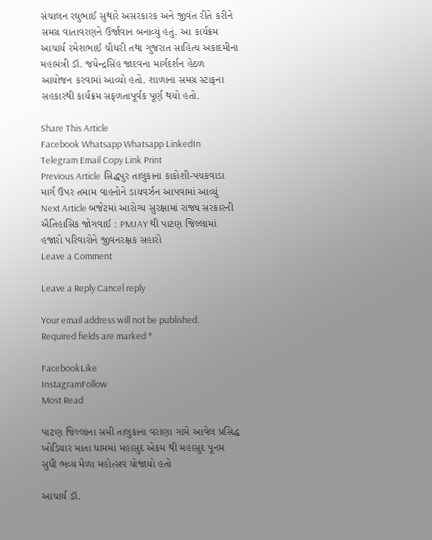સંચાલન રઘુભાઈ સુથારે અસરકારક અને જીવંત રીતે કરીને સમગ્ર વાતાવરણને ઉર્જાવાન બનાવ્યું હતું. આ કાર્યક્રમ આચાર્ય રમેશભાઈ ચૌધરી તથા ગુજરાત સાહિત્ય અકાદમીના મહામંત્રી ડૉ. જયેન્દ્રસિંહ જાદવના માર્ગદર્શન હેઠળ આયોજન કરવામાં આવ્યો હતો. શાળાના સમગ્ર સ્ટાફના સહકારથી કાર્યક્રમ સફળતાપૂર્વક પૂર્ણ થયો હતો.

Share This Article
Facebook Whatsapp Whatsapp LinkedIn Telegram Email Copy Link Print
Previous Article સિદ્ધપુર તાલુકાના કાકોશી-પચકવાડા માર્ગ ઉપર તમામ વાહનોને ડાયવર્ઝન આપવામાં આવ્યું
Next Article બજેટમાં આરોગ્ય સુરક્ષામાં રાજ્ય સરકારની ઐતિહાસિક જોગવાઈ : PMJAY થી પાટણ જિલ્લામાં હજારો પરિવારોને જીવનરક્ષક સહારો
Leave a Comment

Leave a Reply Cancel reply

Your email address will not be published. Required fields are marked *

FacebookLike
InstagramFollow
Most Read

પાટણ જિલ્લાના સમી તાલુકાના વરાણા ગામે આવેલ પ્રસિદ્ધ ખોડિયાર માતા ધામમાં મહાસુદ એકમ થી મહાસુદ પૂનમ સુધી ભવ્ય મેળા મહોત્સવ યોજાયો હતો

આચાર્ય ડૉ.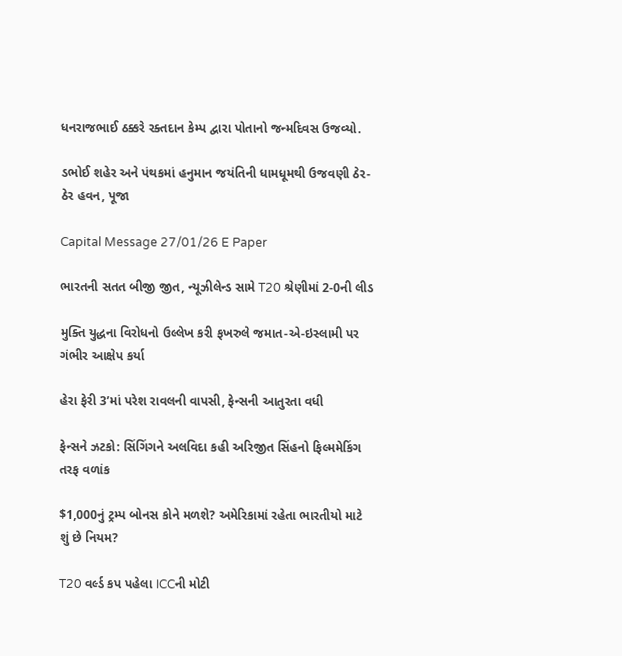ધનરાજભાઈ ઠક્કરે રક્તદાન કેમ્પ દ્વારા પોતાનો જન્મદિવસ ઉજવ્યો.

ડભોઈ શહેર અને પંથકમાં હનુમાન જયંતિની ધામધૂમથી ઉજવણી ઠેર-ઠેર હવન, પૂજા

Capital Message 27/01/26 E Paper

ભારતની સતત બીજી જીત, ન્યૂઝીલેન્ડ સામે T20 શ્રેણીમાં 2-0ની લીડ

મુક્તિ યુદ્ધના વિરોધનો ઉલ્લેખ કરી ફખરુલે જમાત-એ-ઇસ્લામી પર ગંભીર આક્ષેપ કર્યા

હેરા ફેરી 3’માં પરેશ રાવલની વાપસી, ફેન્સની આતુરતા વધી

ફેન્સને ઝટકો: સિંગિંગને અલવિદા કહી અરિજીત સિંહનો ફિલ્મમેકિંગ તરફ વળાંક

$1,000નું ટ્રમ્પ બોનસ કોને મળશે? અમેરિકામાં રહેતા ભારતીયો માટે શું છે નિયમ?

T20 વર્લ્ડ કપ પહેલા ICCની મોટી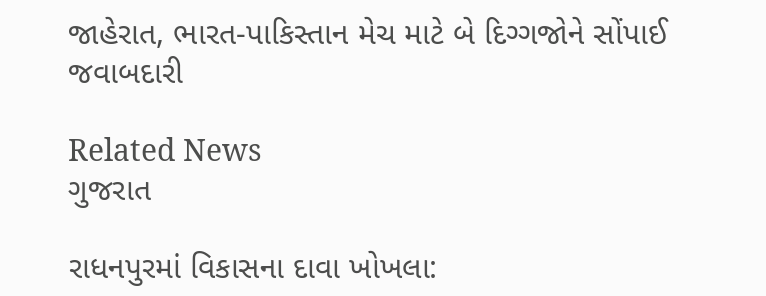જાહેરાત, ભારત-પાકિસ્તાન મેચ માટે બે દિગ્ગજોને સોંપાઈ જવાબદારી

Related News
ગુજરાત

રાધનપુરમાં વિકાસના દાવા ખોખલા: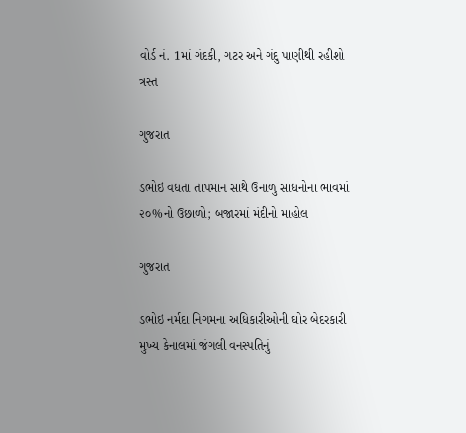વોર્ડ નં. 1માં ગંદકી, ગટર અને ગંદુ પાણીથી રહીશો ત્રસ્ત

ગુજરાત

ડભોઇ વધતા તાપમાન સાથે ઉનાળુ સાધનોના ભાવમાં ૨૦%નો ઉછાળો; બજારમાં મંદીનો માહોલ

ગુજરાત

ડભોઇ નર્મદા નિગમના અધિકારીઓની ઘોર બેદરકારી મુખ્ય કેનાલમાં જંગલી વનસ્પતિનું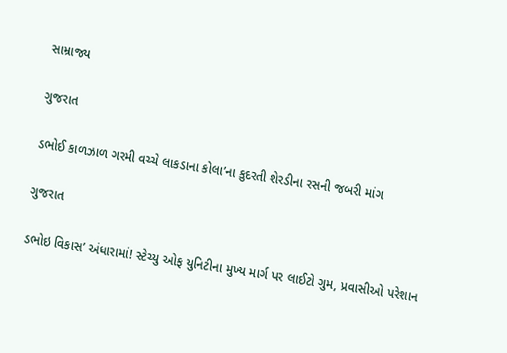સામ્રાજ્ય

ગુજરાત

ડભોઈ કાળઝાળ ગરમી વચ્ચે લાકડાના કોલા’ના કુદરતી શેરડીના રસની જબરી માંગ

ગુજરાત

ડભોઇ વિકાસ’ અંધારામાં! સ્ટેચ્યુ ઓફ યુનિટીના મુખ્ય માર્ગ પર લાઈટો ગુમ, પ્રવાસીઓ પરેશાન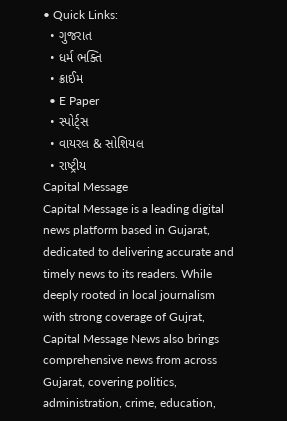• Quick Links:
  • ગુજરાત
  • ધર્મ ભક્તિ
  • ક્રાઈમ
  • E Paper
  • સ્પોર્ટ્સ
  • વાયરલ & સોશિયલ
  • રાષ્ટ્રીય
Capital Message
Capital Message is a leading digital news platform based in Gujarat, dedicated to delivering accurate and timely news to its readers. While deeply rooted in local journalism with strong coverage of Gujrat, Capital Message News also brings comprehensive news from across Gujarat, covering politics, administration, crime, education,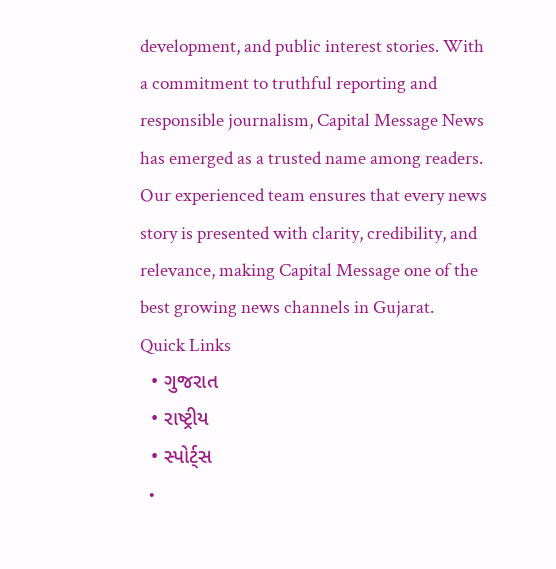development, and public interest stories. With a commitment to truthful reporting and responsible journalism, Capital Message News has emerged as a trusted name among readers. Our experienced team ensures that every news story is presented with clarity, credibility, and relevance, making Capital Message one of the best growing news channels in Gujarat.
Quick Links
  • ગુજરાત
  • રાષ્ટ્રીય
  • સ્પોર્ટ્સ
  •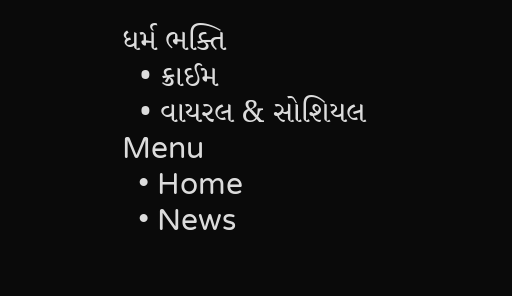ધર્મ ભક્તિ
  • ક્રાઈમ
  • વાયરલ & સોશિયલ
Menu
  • Home
  • News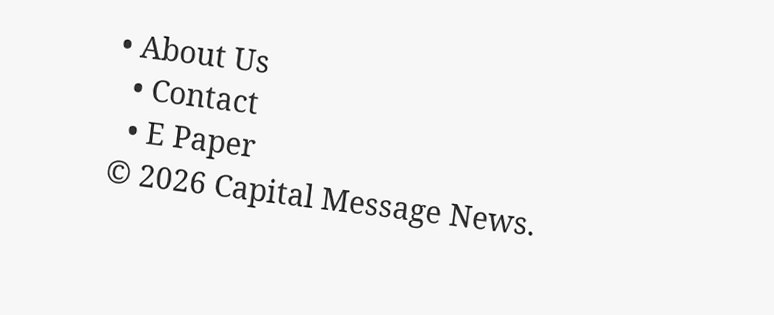• About Us
  • Contact
  • E Paper
© 2026 Capital Message News.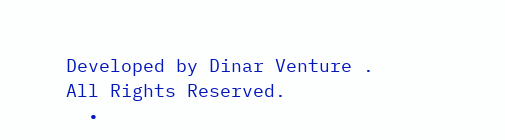Developed by Dinar Venture . All Rights Reserved.
  •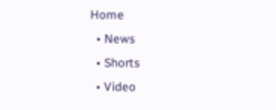Home
  • News
  • Shorts
  • Video